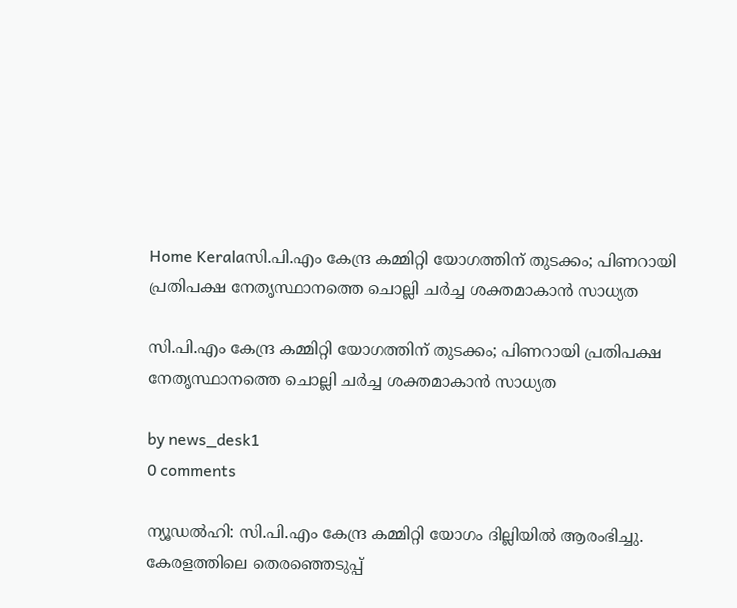Home Keralaസി.പി.എം കേന്ദ്ര കമ്മിറ്റി യോഗത്തിന് തുടക്കം; പിണറായി പ്രതിപക്ഷ നേതൃസ്ഥാനത്തെ ചൊല്ലി ചർച്ച ശക്തമാകാൻ സാധ്യത

സി.പി.എം കേന്ദ്ര കമ്മിറ്റി യോഗത്തിന് തുടക്കം; പിണറായി പ്രതിപക്ഷ നേതൃസ്ഥാനത്തെ ചൊല്ലി ചർച്ച ശക്തമാകാൻ സാധ്യത

by news_desk1
0 comments

ന്യൂഡൽഹി: സി.പി.എം കേന്ദ്ര കമ്മിറ്റി യോഗം ദില്ലിയിൽ ആരംഭിച്ചു. കേരളത്തിലെ തെരഞ്ഞെടുപ്പ്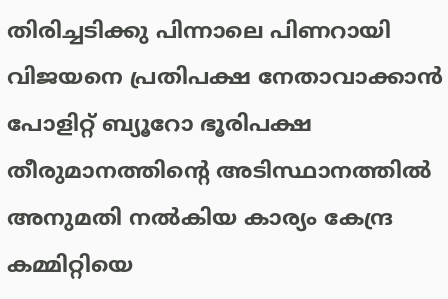തിരിച്ചടിക്കു പിന്നാലെ പിണറായി വിജയനെ പ്രതിപക്ഷ നേതാവാക്കാൻ പോളിറ്റ് ബ്യൂറോ ഭൂരിപക്ഷ തീരുമാനത്തിന്റെ അടിസ്ഥാനത്തിൽ അനുമതി നൽകിയ കാര്യം കേന്ദ്ര കമ്മിറ്റിയെ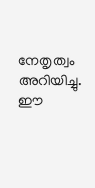നേതൃത്വം അറിയിച്ചു. ഈ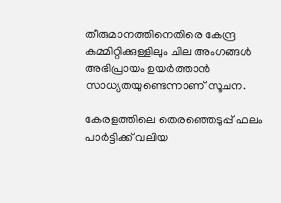തീരുമാനത്തിനെതിരെ കേന്ദ്ര കമ്മിറ്റിക്കുള്ളിലും ചില അംഗങ്ങൾ അഭിപ്രായം ഉയർത്താൻ സാധ്യതയുണ്ടെന്നാണ് സൂചന.

കേരളത്തിലെ തെരഞ്ഞെടുപ്പ് ഫലം പാർട്ടിക്ക് വലിയ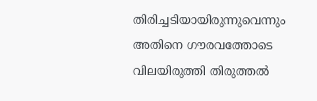തിരിച്ചടിയായിരുന്നുവെന്നും അതിനെ ഗൗരവത്തോടെ വിലയിരുത്തി തിരുത്തൽ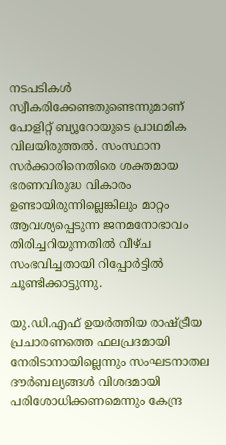നടപടികൾ സ്വീകരിക്കേണ്ടതുണ്ടെന്നുമാണ് പോളിറ്റ് ബ്യൂറോയുടെ പ്രാഥമിക വിലയിരുത്തൽ. സംസ്ഥാന സർക്കാരിനെതിരെ ശക്തമായ ഭരണവിരുദ്ധ വികാരം ഉണ്ടായിരുന്നില്ലെങ്കിലും മാറ്റം ആവശ്യപ്പെടുന്ന ജനമനോഭാവം തിരിച്ചറിയുന്നതിൽ വീഴ്ച സംഭവിച്ചതായി റിപ്പോർട്ടിൽ ചൂണ്ടിക്കാട്ടുന്നു.

യു.ഡി.എഫ് ഉയർത്തിയ രാഷ്ട്രീയ പ്രചാരണത്തെ ഫലപ്രദമായി നേരിടാനായില്ലെന്നും സംഘടനാതല ദൗർബല്യങ്ങൾ വിശദമായി പരിശോധിക്കണമെന്നും കേന്ദ്ര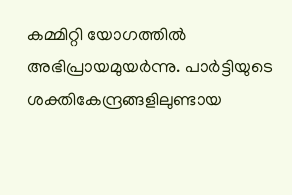കമ്മിറ്റി യോഗത്തിൽ അഭിപ്രായമുയർന്നു. പാർട്ടിയുടെ ശക്തികേന്ദ്രങ്ങളിലുണ്ടായ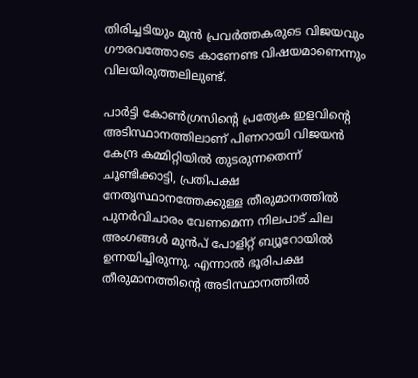തിരിച്ചടിയും മുൻ പ്രവർത്തകരുടെ വിജയവും ഗൗരവത്തോടെ കാണേണ്ട വിഷയമാണെന്നും വിലയിരുത്തലിലുണ്ട്.

പാർട്ടി കോൺഗ്രസിന്റെ പ്രത്യേക ഇളവിന്റെ അടിസ്ഥാനത്തിലാണ് പിണറായി വിജയൻ കേന്ദ്ര കമ്മിറ്റിയിൽ തുടരുന്നതെന്ന് ചൂണ്ടിക്കാട്ടി, പ്രതിപക്ഷ നേതൃസ്ഥാനത്തേക്കുള്ള തീരുമാനത്തിൽ പുനർവിചാരം വേണമെന്ന നിലപാട് ചില അംഗങ്ങൾ മുൻപ് പോളിറ്റ് ബ്യൂറോയിൽ ഉന്നയിച്ചിരുന്നു. എന്നാൽ ഭൂരിപക്ഷ തീരുമാനത്തിന്റെ അടിസ്ഥാനത്തിൽ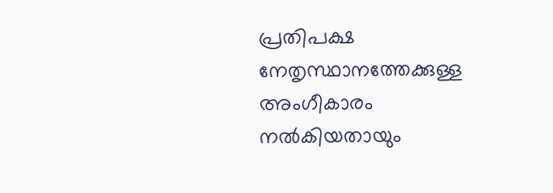പ്രതിപക്ഷ നേതൃസ്ഥാനത്തേക്കുള്ള അംഗീകാരം നൽകിയതായും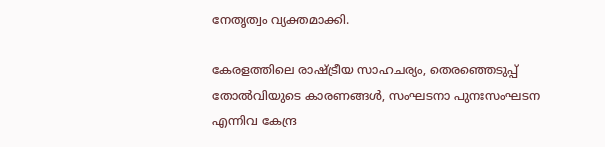നേതൃത്വം വ്യക്തമാക്കി.

കേരളത്തിലെ രാഷ്ട്രീയ സാഹചര്യം, തെരഞ്ഞെടുപ്പ് തോൽവിയുടെ കാരണങ്ങൾ, സംഘടനാ പുനഃസംഘടന എന്നിവ കേന്ദ്ര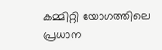കമ്മിറ്റി യോഗത്തിലെ പ്രധാന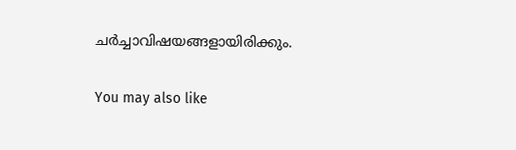ചർച്ചാവിഷയങ്ങളായിരിക്കും.

You may also like